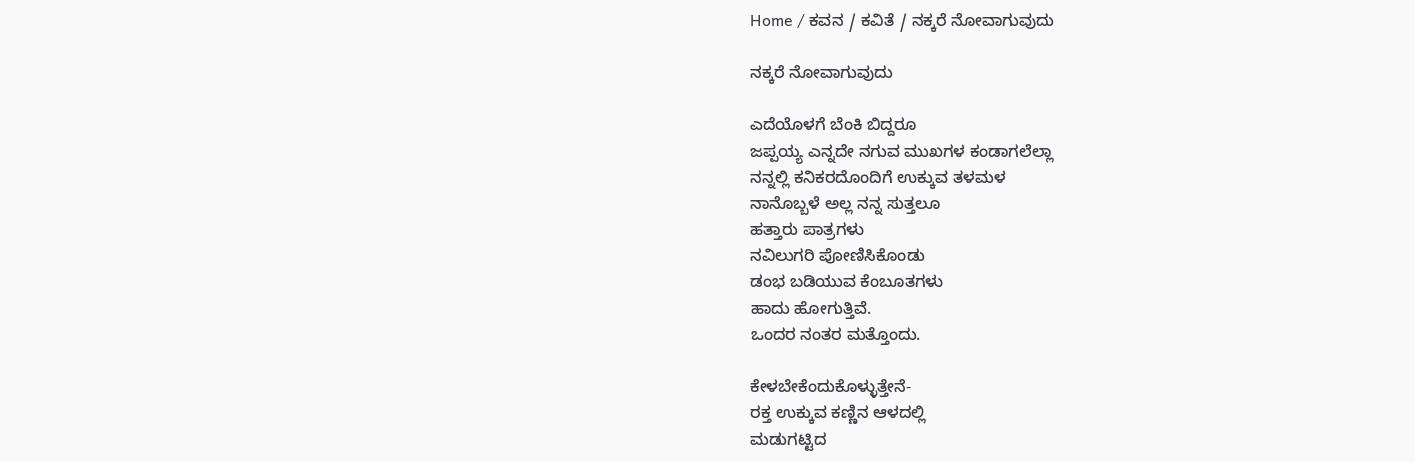Home / ಕವನ / ಕವಿತೆ / ನಕ್ಕರೆ ನೋವಾಗುವುದು

ನಕ್ಕರೆ ನೋವಾಗುವುದು

ಎದೆಯೊಳಗೆ ಬೆಂಕಿ ಬಿದ್ದರೂ
ಜಪ್ಪಯ್ಯ ಎನ್ನದೇ ನಗುವ ಮುಖಗಳ ಕಂಡಾಗಲೆಲ್ಲಾ
ನನ್ನಲ್ಲಿ ಕನಿಕರದೊಂದಿಗೆ ಉಕ್ಕುವ ತಳಮಳ
ನಾನೊಬ್ಬಳೆ ಅಲ್ಲ ನನ್ನ ಸುತ್ತಲೂ
ಹತ್ತಾರು ಪಾತ್ರಗಳು
ನವಿಲುಗರಿ ಪೋಣಿಸಿಕೊಂಡು
ಡಂಭ ಬಡಿಯುವ ಕೆಂಬೂತಗಳು
ಹಾದು ಹೋಗುತ್ತಿವೆ.
ಒಂದರ ನಂತರ ಮತ್ತೊಂದು.

ಕೇಳಬೇಕೆಂದುಕೊಳ್ಳುತ್ತೇನೆ-
ರಕ್ತ ಉಕ್ಕುವ ಕಣ್ಣಿನ ಆಳದಲ್ಲಿ
ಮಡುಗಟ್ಟಿದ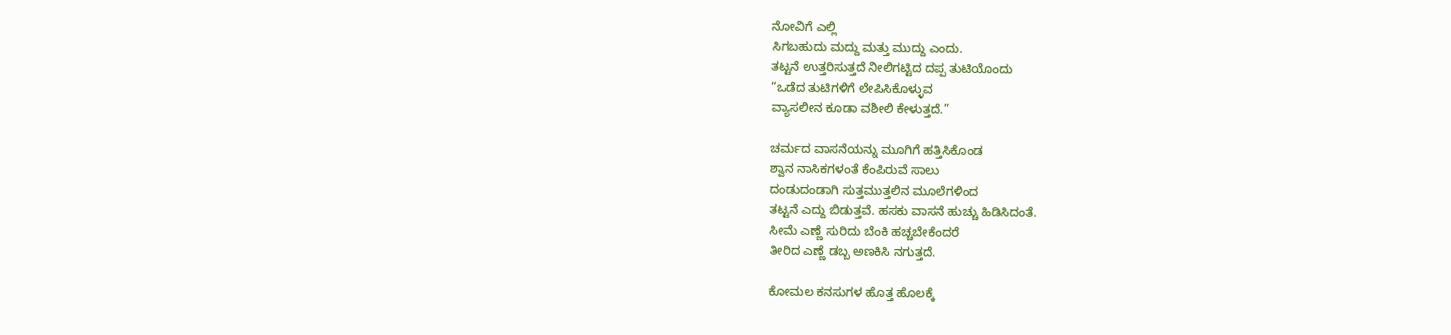ನೋವಿಗೆ ಎಲ್ಲಿ
ಸಿಗಬಹುದು ಮದ್ದು ಮತ್ತು ಮುದ್ದು ಎಂದು.
ತಟ್ಟನೆ ಉತ್ತರಿಸುತ್ತದೆ ನೀಲಿಗಟ್ಟಿದ ದಪ್ಪ ತುಟಿಯೊಂದು
“ಒಡೆದ ತುಟಿಗಳಿಗೆ ಲೇಪಿಸಿಕೊಳ್ಳುವ
ವ್ಯಾಸಲೀನ ಕೂಡಾ ವಶೀಲಿ ಕೇಳುತ್ತದೆ.”

ಚರ್ಮದ ವಾಸನೆಯನ್ನು ಮೂಗಿಗೆ ಹತ್ತಿಸಿಕೊಂಡ
ಶ್ವಾನ ನಾಸಿಕಗಳಂತೆ ಕೆಂಪಿರುವೆ ಸಾಲು
ದಂಡುದಂಡಾಗಿ ಸುತ್ತಮುತ್ತಲಿನ ಮೂಲೆಗಳಿಂದ
ತಟ್ಟನೆ ಎದ್ದು ಬಿಡುತ್ತವೆ. ಹಸಕು ವಾಸನೆ ಹುಚ್ಚು ಹಿಡಿಸಿದಂತೆ.
ಸೀಮೆ ಎಣ್ಣೆ ಸುರಿದು ಬೆಂಕಿ ಹಚ್ಚಬೇಕೆಂದರೆ
ತೀರಿದ ಎಣ್ಣೆ ಡಬ್ಬ ಅಣಕಿಸಿ ನಗುತ್ತದೆ.

ಕೋಮಲ ಕನಸುಗಳ ಹೊತ್ತ ಹೊಲಕ್ಕೆ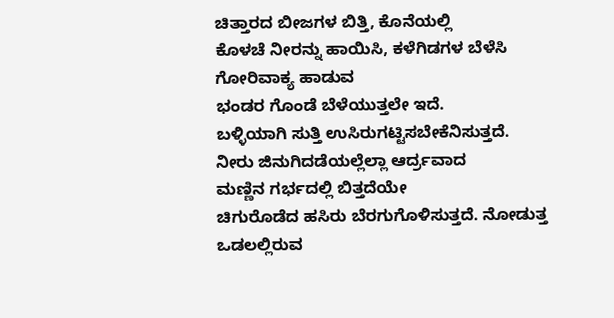ಚಿತ್ತಾರದ ಬೀಜಗಳ ಬಿತ್ತಿ, ಕೊನೆಯಲ್ಲಿ
ಕೊಳಚೆ ನೀರನ್ನು ಹಾಯಿಸಿ, ಕಳೆಗಿಡಗಳ ಬೆಳೆಸಿ
ಗೋರಿವಾಕ್ಯ ಹಾಡುವ
ಭಂಡರ ಗೊಂಡೆ ಬೆಳೆಯುತ್ತಲೇ ಇದೆ.
ಬಳ್ಳಿಯಾಗಿ ಸುತ್ತಿ ಉಸಿರುಗಟ್ಟಿಸಬೇಕೆನಿಸುತ್ತದೆ.
ನೀರು ಜಿನುಗಿದಡೆಯಲ್ಲೆಲ್ಲಾ ಆರ್ದ್ರವಾದ
ಮಣ್ಣಿನ ಗರ್ಭದಲ್ಲಿ ಬಿತ್ತದೆಯೇ
ಚಿಗುರೊಡೆದ ಹಸಿರು ಬೆರಗುಗೊಳಿಸುತ್ತದೆ. ನೋಡುತ್ತ
ಒಡಲಲ್ಲಿರುವ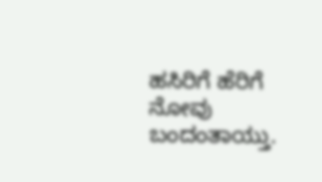ಹಸಿರಿಗೆ ಹೆರಿಗೆ ನೋವು ಬಂದಂತಾಯ್ತು.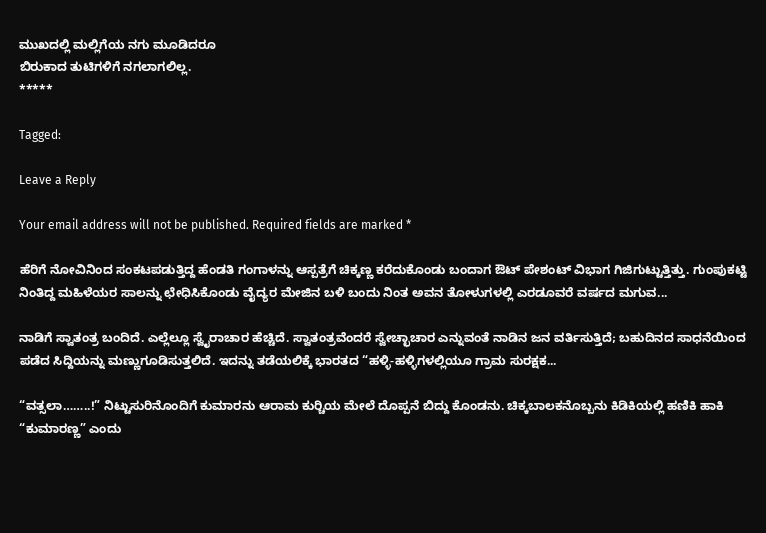ಮುಖದಲ್ಲಿ ಮಲ್ಲಿಗೆಯ ನಗು ಮೂಡಿದರೂ
ಬಿರುಕಾದ ತುಟಿಗಳಿಗೆ ನಗಲಾಗಲಿಲ್ಲ.
*****

Tagged:

Leave a Reply

Your email address will not be published. Required fields are marked *

ಹೆರಿಗೆ ನೋವಿನಿಂದ ಸಂಕಟಪಡುತ್ತಿದ್ದ ಹೆಂಡತಿ ಗಂಗಾಳನ್ನು ಆಸ್ಪತ್ರೆಗೆ ಚಿಕ್ಕಣ್ಣ ಕರೆದುಕೊಂಡು ಬಂದಾಗ ಔಟ್ ಪೇಶಂಟ್ ವಿಭಾಗ ಗಿಜಿಗುಟ್ಟುತ್ತಿತ್ತು. ಗುಂಪುಕಟ್ಟಿ ನಿಂತಿದ್ದ ಮಹಿಳೆಯರ ಸಾಲನ್ನು ಛೇಧಿಸಿಕೊಂಡು ವೈದ್ಯರ ಮೇಜಿನ ಬಳಿ ಬಂದು ನಿಂತ ಅವನ ತೋಳುಗಳಲ್ಲಿ ಎರಡೂವರೆ ವರ್ಷದ ಮಗುವ...

ನಾಡಿಗೆ ಸ್ವಾತಂತ್ರ ಬಂದಿದೆ. ಎಲ್ಲೆಲ್ಲೂ ಸ್ವೈರಾಚಾರ ಹೆಚ್ಚಿದೆ. ಸ್ವಾತಂತ್ರವೆಂದರೆ ಸ್ವೇಚ್ಛಾಚಾರ ಎನ್ನುವಂತೆ ನಾಡಿನ ಜನ ವರ್ತಿಸುತ್ತಿದೆ; ಬಹುದಿನದ ಸಾಧನೆಯಿಂದ ಪಡೆದ ಸಿದ್ದಿಯನ್ನು ಮಣ್ಣುಗೂಡಿಸುತ್ತಲಿದೆ. ಇದನ್ನು ತಡೆಯಲಿಕ್ಕೆ ಭಾರತದ “ಹಳ್ಳಿ-ಹಳ್ಳಿಗಳಲ್ಲಿಯೂ ಗ್ರಾಮ ಸುರಕ್ಷಕ...

“ವತ್ಸಲಾ……..!” ನಿಟ್ಟುಸುರಿನೊಂದಿಗೆ ಕುಮಾರನು ಆರಾಮ ಕುರ್‍ಚಿಯ ಮೇಲೆ ದೊಪ್ಪನೆ ಬಿದ್ದು ಕೊಂಡನು. ಚಿಕ್ಕಬಾಲಕನೊಬ್ಬನು ಕಿಡಿಕಿಯಲ್ಲಿ ಹಣಿಕಿ ಹಾಕಿ “ಕುಮಾರಣ್ಣ” ಎಂದು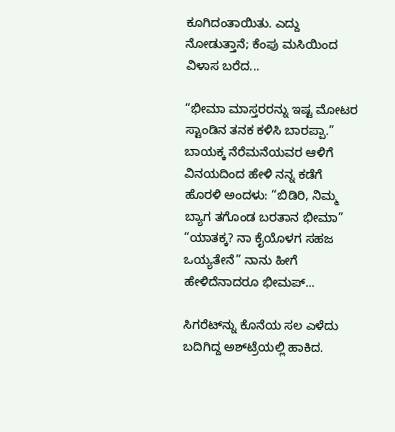ಕೂಗಿದಂತಾಯಿತು. ಎದ್ದು ನೋಡುತ್ತಾನೆ; ಕೆಂಪು ಮಸಿಯಿಂದ ವಿಳಾಸ ಬರೆದ...

“ಭೀಮಾ ಮಾಸ್ತರರನ್ನು ಇಷ್ಟ ಮೋಟರ ಸ್ಟಾಂಡಿನ ತನಕ ಕಳಿಸಿ ಬಾರಪ್ಪಾ.” ಬಾಯಕ್ಕ ನೆರೆಮನೆಯವರ ಆಳಿಗೆ ವಿನಯದಿಂದ ಹೇಳಿ ನನ್ನ ಕಡೆಗೆ ಹೊರಳಿ ಅಂದಳು: “ಬಿಡಿರಿ, ನಿಮ್ಮ ಬ್ಯಾಗ ತಗೊಂಡ ಬರತಾನ ಭೀಮಾ” “ಯಾತಕ್ಕ? ನಾ ಕೈಯೊಳಗ ಸಹಜ ಒಯ್ಯತೇನೆ” ನಾನು ಹೀಗೆ ಹೇಳಿದೆನಾದರೂ ಭೀಮಪ್...

ಸಿಗರೆಟ್‌ನ್ನು ಕೊನೆಯ ಸಲ ಎಳೆದು ಬದಿಗಿದ್ದ ಅಶ್‌ಟ್ರೆಯಲ್ಲಿ ಹಾಕಿದ.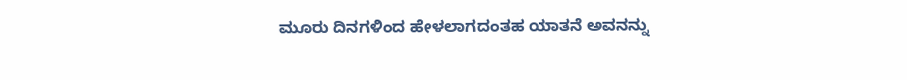ಮೂರು ದಿನಗಳಿಂದ ಹೇಳಲಾಗದಂತಹ ಯಾತನೆ ಅವನನ್ನು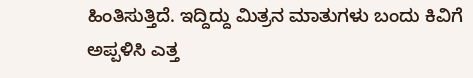ಹಿಂತಿಸುತ್ತಿದೆ. ಇದ್ದಿದ್ದು ಮಿತ್ರನ ಮಾತುಗಳು ಬಂದು ಕಿವಿಗೆ ಅಪ್ಪಳಿಸಿ ಎತ್ತ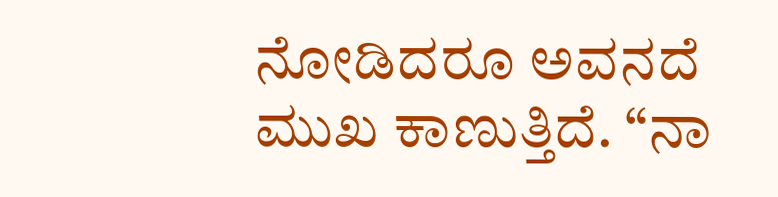ನೋಡಿದರೂ ಅವನದೆ ಮುಖ ಕಾಣುತ್ತಿದೆ. “ನಾ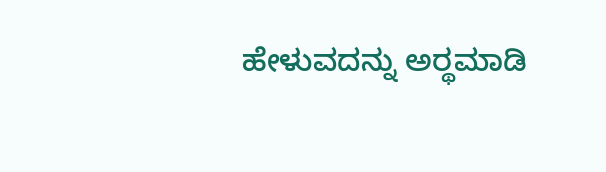ಹೇಳುವದನ್ನು ಅರ್‍ಥಮಾಡಿ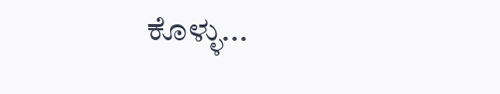ಕೊಳ್ಳು...